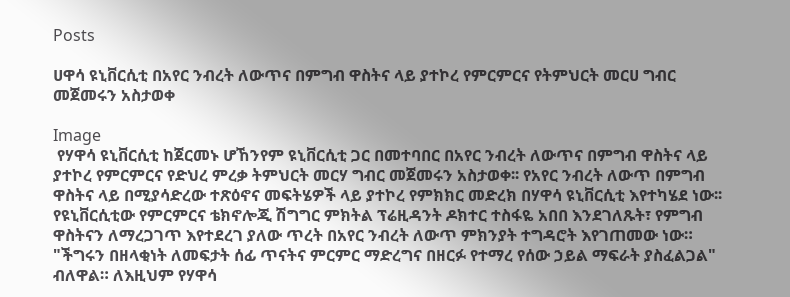Posts

ሀዋሳ ዩኒቨርሲቲ በአየር ንብረት ለውጥና በምግብ ዋስትና ላይ ያተኮረ የምርምርና የትምህርት መርሀ ግብር መጀመሩን አስታወቀ

Image
 የሃዋሳ ዩኒቨርሲቲ ከጀርመኑ ሆኸንየም ዩኒቨርሲቲ ጋር በመተባበር በአየር ንብረት ለውጥና በምግብ ዋስትና ላይ ያተኮረ የምርምርና የድህረ ምረቃ ትምህርት መርሃ ግብር መጀመሩን አስታወቀ፡፡ የአየር ንብረት ለውጥ በምግብ ዋስትና ላይ በሚያሳድረው ተጽዕኖና መፍትሄዎች ላይ ያተኮረ የምክክር መድረክ በሃዋሳ ዩኒቨርሲቲ እየተካሄደ ነው፡፡ የዩኒቨርሲቲው የምርምርና ቴክኖሎጂ ሽግግር ምክትል ፕሬዚዳንት ዶክተር ተስፋዬ አበበ እንደገለጹት፣ የምግብ ዋስትናን ለማረጋገጥ እየተደረገ ያለው ጥረት በአየር ንብረት ለውጥ ምክንያት ተግዳሮት እየገጠመው ነው። "ችግሩን በዘላቂነት ለመፍታት ሰፊ ጥናትና ምርምር ማድረግና በዘርፉ የተማረ የሰው ኃይል ማፍራት ያስፈልጋል" ብለዋል። ለእዚህም የሃዋሳ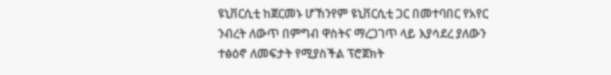ዩኒቨርሲቲ ከጀርመኑ ሆኸንየም ዩኒቨርሲቲ ጋር በመተባበር የአየር ንብረት ለውጥ በምግብ ዋስትና ማረጋገጥ ላይ እያሳደረ ያለውን ተፅዕኖ ለመፍታት የሚያስችል ፕሮጀክት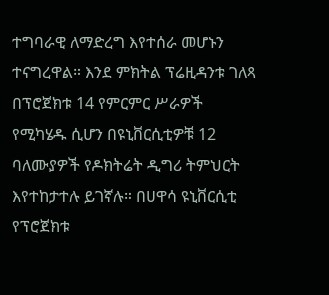ተግባራዊ ለማድረግ እየተሰራ መሆኑን ተናግረዋል። እንደ ምክትል ፕሬዚዳንቱ ገለጻ በፕሮጀክቱ 14 የምርምር ሥራዎች የሚካሄዱ ሲሆን በዩኒቨርሲቲዎቹ 12 ባለሙያዎች የዶክትሬት ዲግሪ ትምህርት እየተከታተሉ ይገኛሉ። በሀዋሳ ዩኒቨርሲቲ የፕሮጀክቱ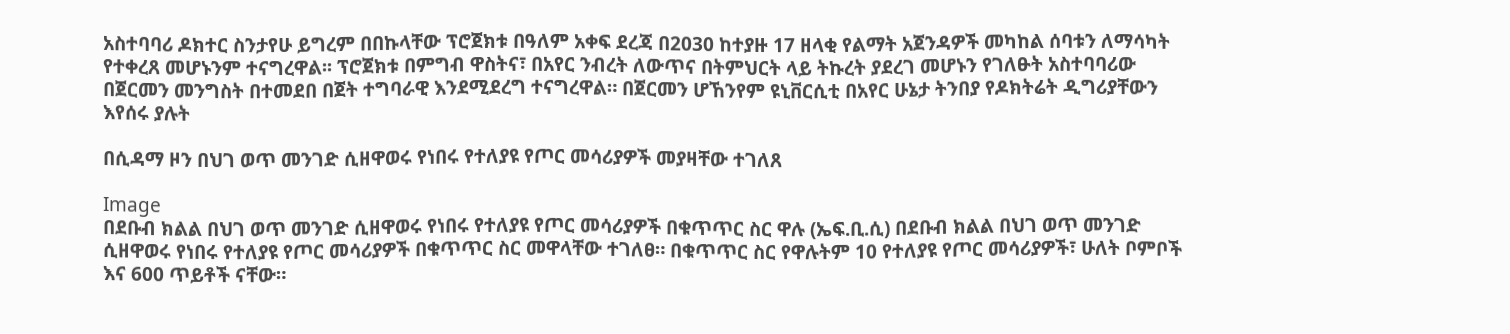አስተባባሪ ዶክተር ስንታየሁ ይግረም በበኩላቸው ፕሮጀክቱ በዓለም አቀፍ ደረጃ በ2030 ከተያዙ 17 ዘላቂ የልማት አጀንዳዎች መካከል ሰባቱን ለማሳካት የተቀረጸ መሆኑንም ተናግረዋል፡፡ ፕሮጀክቱ በምግብ ዋስትና፣ በአየር ንብረት ለውጥና በትምህርት ላይ ትኩረት ያደረገ መሆኑን የገለፁት አስተባባሪው በጀርመን መንግስት በተመደበ በጀት ተግባራዊ እንደሚደረግ ተናግረዋል። በጀርመን ሆኸንየም ዩኒቨርሲቲ በአየር ሁኔታ ትንበያ የዶክትሬት ዲግሪያቸውን እየሰሩ ያሉት

በሲዳማ ዞን በህገ ወጥ መንገድ ሲዘዋወሩ የነበሩ የተለያዩ የጦር መሳሪያዎች መያዛቸው ተገለጸ

Image
በደቡብ ክልል በህገ ወጥ መንገድ ሲዘዋወሩ የነበሩ የተለያዩ የጦር መሳሪያዎች በቁጥጥር ስር ዋሉ (ኤፍ.ቢ.ሲ) በደቡብ ክልል በህገ ወጥ መንገድ ሲዘዋወሩ የነበሩ የተለያዩ የጦር መሳሪያዎች በቁጥጥር ስር መዋላቸው ተገለፀ። በቁጥጥር ስር የዋሉትም 10 የተለያዩ የጦር መሳሪያዎች፣ ሁለት ቦምቦች እና 600 ጥይቶች ናቸው።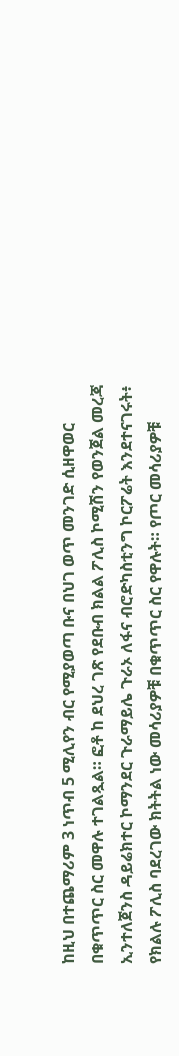ከዚህ በተጨማሪም 3 ነጥብ 5 ሚሊየን ብር የሚያወጣ ቡና በህገ ወጥ መንገድ ሲዘዋወር በቁጥጥር ስር መዋሉ ተገልጿል። ፎቶ ከ ደህረ ገጽ የደቡብ ክልል ፖሊስ ኮሚሽን የወንጀል መረጃ ኢንተለጀንስ ዳይሬክተር ኮማንደር ጉራማይሌ ጉራኦ ለፋና ብሮድካስቲንግ ኮርፖሬት እንደተናገሩት፥ የክልሉ ፖሊስ ባደረገው ክትትል ነው መሳሪያዎቹ በቁጥጥር ስር የዋሉት። የጦር መሳሪያዎቹ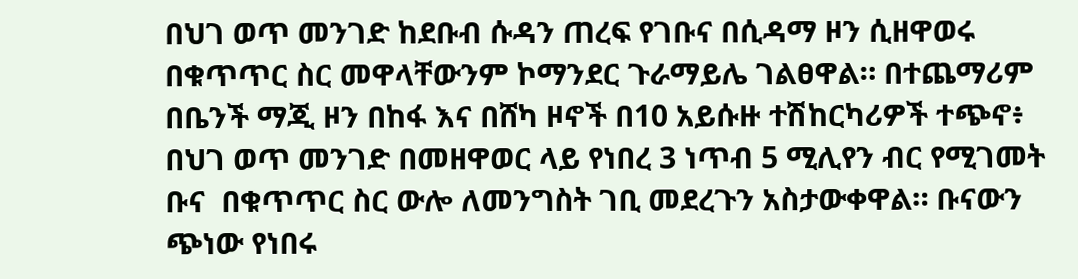በህገ ወጥ መንገድ ከደቡብ ሱዳን ጠረፍ የገቡና በሲዳማ ዞን ሲዘዋወሩ በቁጥጥር ስር መዋላቸውንም ኮማንደር ጉራማይሌ ገልፀዋል። በተጨማሪም በቤንች ማጂ ዞን በከፋ እና በሸካ ዞኖች በ10 አይሱዙ ተሽከርካሪዎች ተጭኖ፥ በህገ ወጥ መንገድ በመዘዋወር ላይ የነበረ 3 ነጥብ 5 ሚሊየን ብር የሚገመት ቡና  በቁጥጥር ስር ውሎ ለመንግስት ገቢ መደረጉን አስታውቀዋል። ቡናውን ጭነው የነበሩ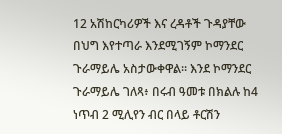12 አሽከርካሪዎች እና ረዳቶች ጉዳያቸው በህግ እየተጣራ እንደሚገኝም ኮማንደር ጉራማይሌ አስታውቀዋል። እንደ ኮማንደር ጉራማይሌ ገለጻ፥ በሩብ ዓመቱ በክልሉ ከ4 ነጥብ 2 ሚሊየን ብር በላይ ቶርሽን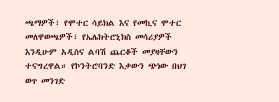ጫማዎች፣ የሞተር ሳይክል እና የመኪና ሞተር መለዋወጫዎች፣ የኤሌክትሮኒክስ መሳሪያዎች እንዲሁም አዲስና ልባሽ ጨርቆች መያዛቸውን ተናግረዋል። የኮንትሮባንድ እቃውን ጭነው በህገ ወጥ መንገድ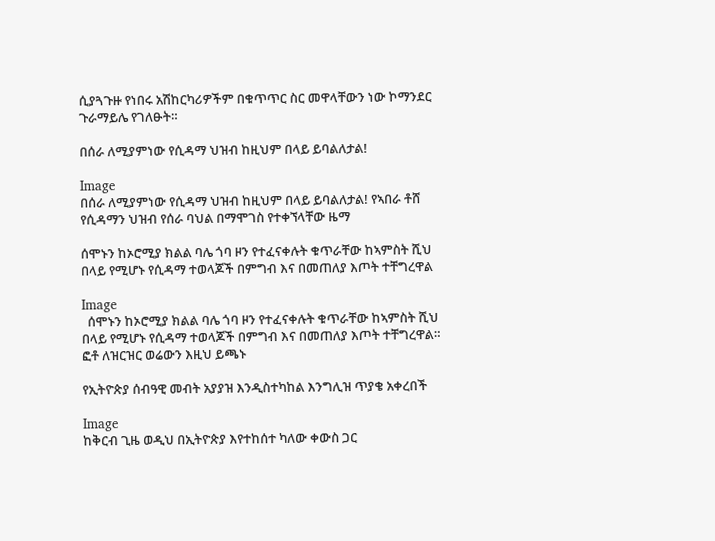ሲያጓጉዙ የነበሩ አሽከርካሪዎችም በቁጥጥር ስር መዋላቸውን ነው ኮማንደር ጉራማይሌ የገለፁት።

በሰራ ለሚያምነው የሲዳማ ህዝብ ከዚህም በላይ ይባልለታል!

Image
በሰራ ለሚያምነው የሲዳማ ህዝብ ከዚህም በላይ ይባልለታል! የኣበራ ቶሸ የሲዳማን ህዝብ የሰራ ባህል በማሞገስ የተቀኘላቸው ዜማ

ሰሞኑን ከኦሮሚያ ክልል ባሌ ጎባ ዞን የተፈናቀሉት ቁጥራቸው ከኣምስት ሺህ በላይ የሚሆኑ የሲዳማ ተወላጆች በምግብ እና በመጠለያ እጦት ተቸግረዋል

Image
  ሰሞኑን ከኦሮሚያ ክልል ባሌ ጎባ ዞን የተፈናቀሉት ቁጥራቸው ከኣምስት ሺህ በላይ የሚሆኑ የሲዳማ ተወላጆች በምግብ እና በመጠለያ እጦት ተቸግረዋል። ፎቶ ለዝርዝር ወሬውን እዚህ ይጫኑ

የኢትዮጵያ ሰብዓዊ መብት አያያዝ እንዲስተካከል እንግሊዝ ጥያቄ አቀረበች

Image
ከቅርብ ጊዜ ወዲህ በኢትዮጵያ እየተከሰተ ካለው ቀውስ ጋር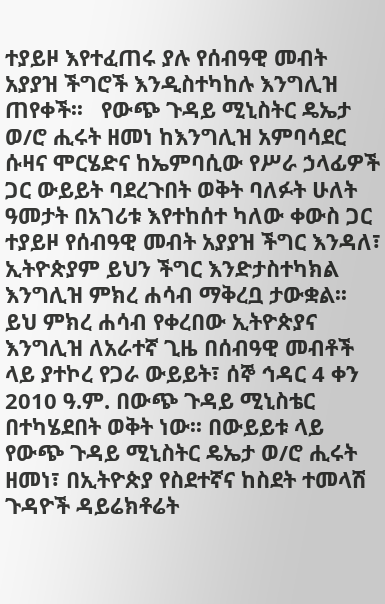ተያይዞ እየተፈጠሩ ያሉ የሰብዓዊ መብት አያያዝ ችግሮች እንዲስተካከሉ እንግሊዝ ጠየቀች፡፡   የውጭ ጉዳይ ሚኒስትር ዴኤታ ወ/ሮ ሒሩት ዘመነ ከእንግሊዝ አምባሳደር ሱዛና ሞርሄድና ከኤምባሲው የሥራ ኃላፊዎች ጋር ውይይት ባደረጉበት ወቅት ባለፉት ሁለት ዓመታት በአገሪቱ እየተከሰተ ካለው ቀውስ ጋር ተያይዞ የሰብዓዊ መብት አያያዝ ችግር እንዳለ፣ ኢትዮጵያም ይህን ችግር እንድታስተካክል እንግሊዝ ምክረ ሐሳብ ማቅረቧ ታውቋል፡፡ ይህ ምክረ ሐሳብ የቀረበው ኢትዮጵያና እንግሊዝ ለአራተኛ ጊዜ በሰብዓዊ መብቶች ላይ ያተኮረ የጋራ ውይይት፣ ሰኞ ኅዳር 4 ቀን 2010 ዓ.ም. በውጭ ጉዳይ ሚኒስቴር በተካሄደበት ወቅት ነው፡፡ በውይይቱ ላይ የውጭ ጉዳይ ሚኒስትር ዴኤታ ወ/ሮ ሒሩት ዘመነ፣ በኢትዮጵያ የስደተኛና ከስደት ተመላሽ ጉዳዮች ዳይሬክቶሬት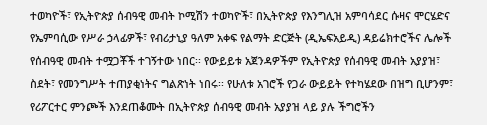ተወካዮች፣ የኢትዮጵያ ሰብዓዊ መብት ኮሚሽን ተወካዮች፣ በኢትዮጵያ የእንግሊዝ አምባሳደር ሱዛና ሞርሄድና የኤምባሲው የሥራ ኃላፊዎች፣ የብሪታኒያ ዓለም አቀፍ የልማት ድርጅት (ዲኤፍአይዲ) ዳይሬክተሮችና ሌሎች የሰብዓዊ መብት ተሟጋቾች ተገኝተው ነበር፡፡ የውይይቱ አጀንዳዎችም የኢትዮጵያ የሰብዓዊ መብት አያያዝ፣ ስደት፣ የመንግሥት ተጠያቂነትና ግልጽነት ነበሩ፡፡ የሁለቱ አገሮች የጋራ ውይይት የተካሄደው በዝግ ቢሆንም፣ የሪፖርተር ምንጮች እንደጠቆሙት በኢትዮጵያ ሰብዓዊ መብት አያያዝ ላይ ያሉ ችግሮችን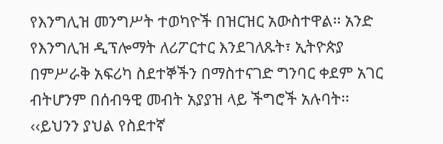የእንግሊዝ መንግሥት ተወካዮች በዝርዝር አውስተዋል፡፡ አንድ የእንግሊዝ ዲፕሎማት ለሪፖርተር እንደገለጹት፣ ኢትዮጵያ በምሥራቅ አፍሪካ ስደተኞችን በማስተናገድ ግንባር ቀደም አገር ብትሆንም በሰብዓዊ መብት አያያዝ ላይ ችግሮች አሉባት፡፡ ‹‹ይህንን ያህል የስደተኛ